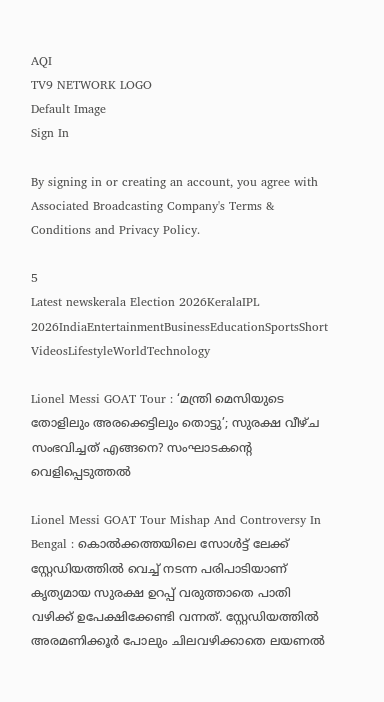AQI
TV9 NETWORK LOGO
Default Image
Sign In

By signing in or creating an account, you agree with Associated Broadcasting Company's Terms & Conditions and Privacy Policy.

5
Latest newskerala Election 2026KeralaIPL 2026IndiaEntertainmentBusinessEducationSportsShort VideosLifestyleWorldTechnology

Lionel Messi GOAT Tour : ‘മന്ത്രി മെസിയുടെ തോളിലും അരക്കെട്ടിലും തൊട്ടു’; സുരക്ഷ വീഴ്ച സംഭവിച്ചത് എങ്ങനെ? സംഘാടകൻ്റെ വെളിപ്പെടുത്തൽ

Lionel Messi GOAT Tour Mishap And Controversy In Bengal : കൊൽക്കത്തയിലെ സോൾട്ട് ലേക്ക് സ്റ്റേഡിയത്തിൽ വെച്ച് നടന്ന പരിപാടിയാണ് കൃത്യമായ സുരക്ഷ ഉറപ്പ് വരുത്താതെ പാതി വഴിക്ക് ഉപേക്ഷിക്കേണ്ടി വന്നത്. സ്റ്റേഡിയത്തിൽ അരമണിക്കൂർ പോലും ചിലവഴിക്കാതെ ലയണൽ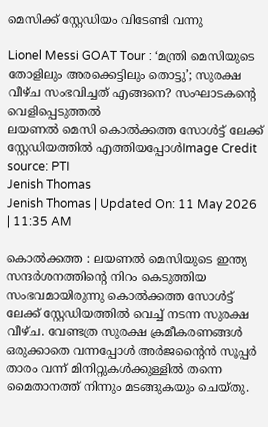മെസിക്ക് സ്റ്റേഡിയം വിടേണ്ടി വന്നു

Lionel Messi GOAT Tour : ‘മന്ത്രി മെസിയുടെ തോളിലും അരക്കെട്ടിലും തൊട്ടു’; സുരക്ഷ വീഴ്ച സംഭവിച്ചത് എങ്ങനെ? സംഘാടകൻ്റെ വെളിപ്പെടുത്തൽ
ലയണൽ മെസി കൊൽക്കത്ത സോൾട്ട് ലേക്ക് സ്റ്റേഡിയത്തിൽ എത്തിയപ്പോൾImage Credit source: PTI
Jenish Thomas
Jenish Thomas | Updated On: 11 May 2026 | 11:35 AM

കൊൽക്കത്ത : ലയണൽ മെസിയുടെ ഇന്ത്യ സന്ദർശനത്തിൻ്റെ നിറം കെടുത്തിയ സംഭവമായിരുന്നു കൊൽക്കത്ത സോൾട്ട് ലേക്ക് സ്റ്റേഡിയത്തിൽ വെച്ച് നടന്ന സുരക്ഷ വീഴ്ച. വേണ്ടത്ര സുരക്ഷ ക്രമീകരണങ്ങൾ ഒരുക്കാതെ വന്നപ്പോൾ അർജൻ്റൈൻ സൂപ്പർ താരം വന്ന് മിനിറ്റുകൾക്കുള്ളിൽ തന്നെ മൈതാനത്ത് നിന്നും മടങ്ങുകയും ചെയ്തു.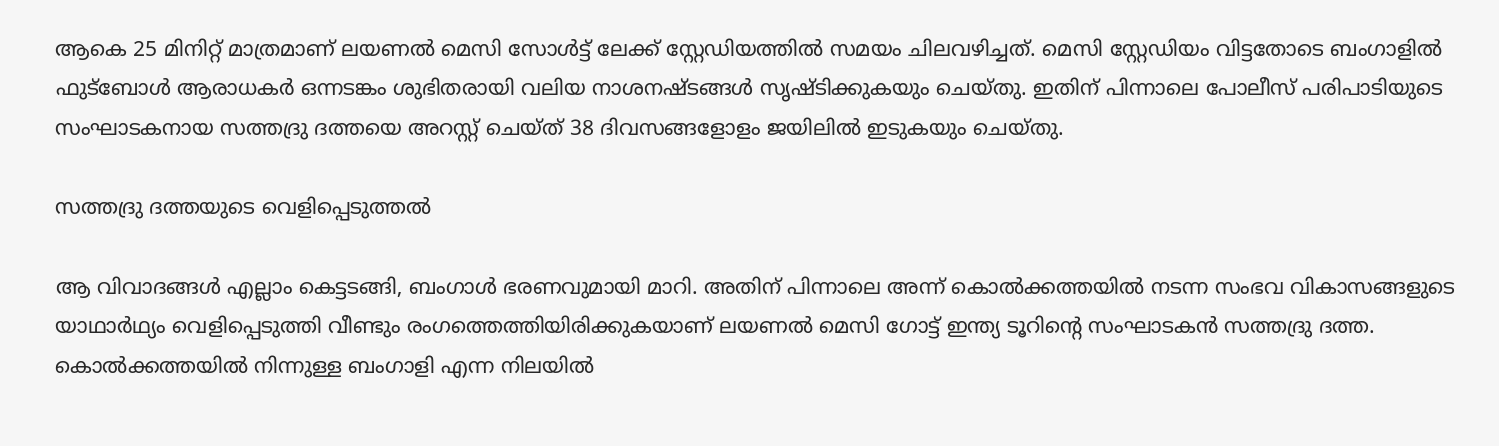ആകെ 25 മിനിറ്റ് മാത്രമാണ് ലയണൽ മെസി സോൾട്ട് ലേക്ക് സ്റ്റേഡിയത്തിൽ സമയം ചിലവഴിച്ചത്. മെസി സ്റ്റേഡിയം വിട്ടതോടെ ബംഗാളിൽ ഫുട്ബോൾ ആരാധകർ ഒന്നടങ്കം ശുഭിതരായി വലിയ നാശനഷ്ടങ്ങൾ സൃഷ്ടിക്കുകയും ചെയ്തു. ഇതിന് പിന്നാലെ പോലീസ് പരിപാടിയുടെ സംഘാടകനായ സത്തദ്രു ദത്തയെ അറസ്റ്റ് ചെയ്ത് 38 ദിവസങ്ങളോളം ജയിലിൽ ഇടുകയും ചെയ്തു.

സത്തദ്രു ദത്തയുടെ വെളിപ്പെടുത്തൽ

ആ വിവാദങ്ങൾ എല്ലാം കെട്ടടങ്ങി, ബംഗാൾ ഭരണവുമായി മാറി. അതിന് പിന്നാലെ അന്ന് കൊൽക്കത്തയിൽ നടന്ന സംഭവ വികാസങ്ങളുടെ യാഥാർഥ്യം വെളിപ്പെടുത്തി വീണ്ടും രംഗത്തെത്തിയിരിക്കുകയാണ് ലയണൽ മെസി ഗോട്ട് ഇന്ത്യ ടൂറിൻ്റെ സംഘാടകൻ സത്തദ്രു ദത്ത. കൊൽക്കത്തയിൽ നിന്നുള്ള ബംഗാളി എന്ന നിലയിൽ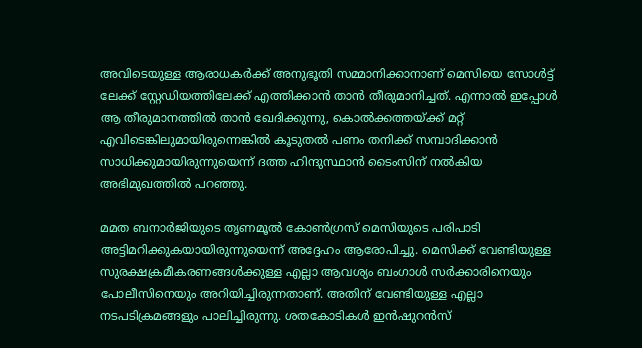അവിടെയുള്ള ആരാധകർക്ക് അനുഭൂതി സമ്മാനിക്കാനാണ് മെസിയെ സോൾട്ട് ലേക്ക് സ്റ്റേഡിയത്തിലേക്ക് എത്തിക്കാൻ താൻ തീരുമാനിച്ചത്. എന്നാൽ ഇപ്പോൾ ആ തീരുമാനത്തിൽ താൻ ഖേദിക്കുന്നു, കൊൽക്കത്തയ്ക്ക് മറ്റ് എവിടെങ്കിലുമായിരുന്നെങ്കിൽ കൂടുതൽ പണം തനിക്ക് സമ്പാദിക്കാൻ സാധിക്കുമായിരുന്നുയെന്ന് ദത്ത ഹിന്ദുസ്ഥാൻ ടൈംസിന് നൽകിയ അഭിമുഖത്തിൽ പറഞ്ഞു.

മമത ബനാർജിയുടെ തൃണമൂൽ കോൺഗ്രസ് മെസിയുടെ പരിപാടി അട്ടിമറിക്കുകയായിരുന്നുയെന്ന് അദ്ദേഹം ആരോപിച്ചു. മെസിക്ക് വേണ്ടിയുള്ള സുരക്ഷക്രമീകരണങ്ങൾക്കുള്ള എല്ലാ ആവശ്യം ബംഗാൾ സർക്കാരിനെയും പോലീസിനെയും അറിയിച്ചിരുന്നതാണ്. അതിന് വേണ്ടിയുള്ള എല്ലാ നടപടിക്രമങ്ങളും പാലിച്ചിരുന്നു. ശതകോടികൾ ഇൻഷുറൻസ്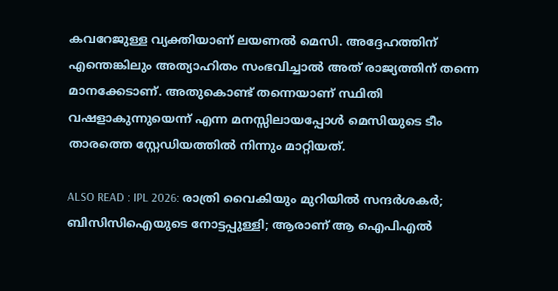കവറേജുള്ള വ്യക്തിയാണ് ലയണൽ മെസി. അദ്ദേഹത്തിന് എന്തെങ്കിലും അത്യാഹിതം സംഭവിച്ചാൽ അത് രാജ്യത്തിന് തന്നെ മാനക്കേടാണ്. അതുകൊണ്ട് തന്നെയാണ് സ്ഥിതി വഷളാകുന്നുയെന്ന് എന്ന മനസ്സിലായപ്പോൾ മെസിയുടെ ടീം താരത്തെ സ്റ്റേഡിയത്തിൽ നിന്നും മാറ്റിയത്.

ALSO READ : IPL 2026: രാത്രി വൈകിയും മുറിയില്‍ സന്ദര്‍ശകര്‍; ബിസിസിഐയുടെ നോട്ടപ്പുള്ളി; ആരാണ് ആ ഐപിഎല്‍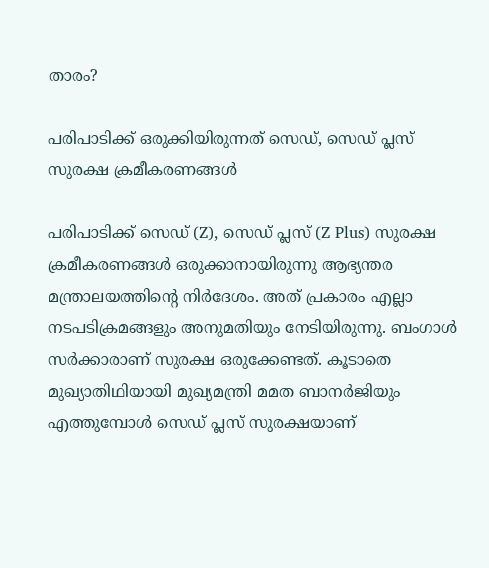താരം?

പരിപാടിക്ക് ഒരുക്കിയിരുന്നത് സെഡ്, സെഡ് പ്ലസ് സുരക്ഷ ക്രമീകരണങ്ങൾ

പരിപാടിക്ക് സെഡ് (Z), സെഡ് പ്ലസ് (Z Plus) സുരക്ഷ ക്രമീകരണങ്ങൾ ഒരുക്കാനായിരുന്നു ആഭ്യന്തര മന്ത്രാലയത്തിൻ്റെ നിർദേശം. അത് പ്രകാരം എല്ലാ നടപടിക്രമങ്ങളും അനുമതിയും നേടിയിരുന്നു. ബംഗാൾ സർക്കാരാണ് സുരക്ഷ ഒരുക്കേണ്ടത്. കൂടാതെ മുഖ്യാതിഥിയായി മുഖ്യമന്ത്രി മമത ബാനർജിയും എത്തുമ്പോൾ സെഡ് പ്ലസ് സുരക്ഷയാണ്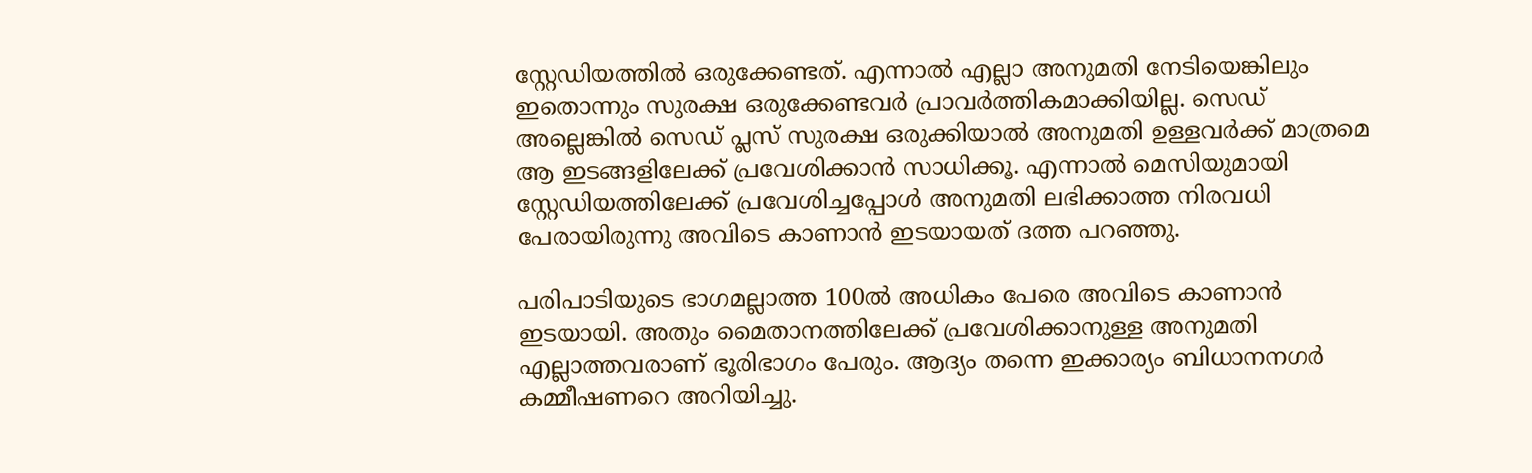സ്റ്റേഡിയത്തിൽ ഒരുക്കേണ്ടത്. എന്നാൽ എല്ലാ അനുമതി നേടിയെങ്കിലും ഇതൊന്നും സുരക്ഷ ഒരുക്കേണ്ടവർ പ്രാവർത്തികമാക്കിയില്ല. സെഡ് അല്ലെങ്കിൽ സെഡ് പ്ലസ് സുരക്ഷ ഒരുക്കിയാൽ അനുമതി ഉള്ളവർക്ക് മാത്രമെ ആ ഇടങ്ങളിലേക്ക് പ്രവേശിക്കാൻ സാധിക്കൂ. എന്നാൽ മെസിയുമായി സ്റ്റേഡിയത്തിലേക്ക് പ്രവേശിച്ചപ്പോൾ അനുമതി ലഭിക്കാത്ത നിരവധി പേരായിരുന്നു അവിടെ കാണാൻ ഇടയായത് ദത്ത പറഞ്ഞു.

പരിപാടിയുടെ ഭാഗമല്ലാത്ത 100ൽ അധികം പേരെ അവിടെ കാണാൻ ഇടയായി. അതും മൈതാനത്തിലേക്ക് പ്രവേശിക്കാനുള്ള അനുമതി എല്ലാത്തവരാണ് ഭൂരിഭാഗം പേരും. ആദ്യം തന്നെ ഇക്കാര്യം ബിധാനനഗർ കമ്മീഷണറെ അറിയിച്ചു.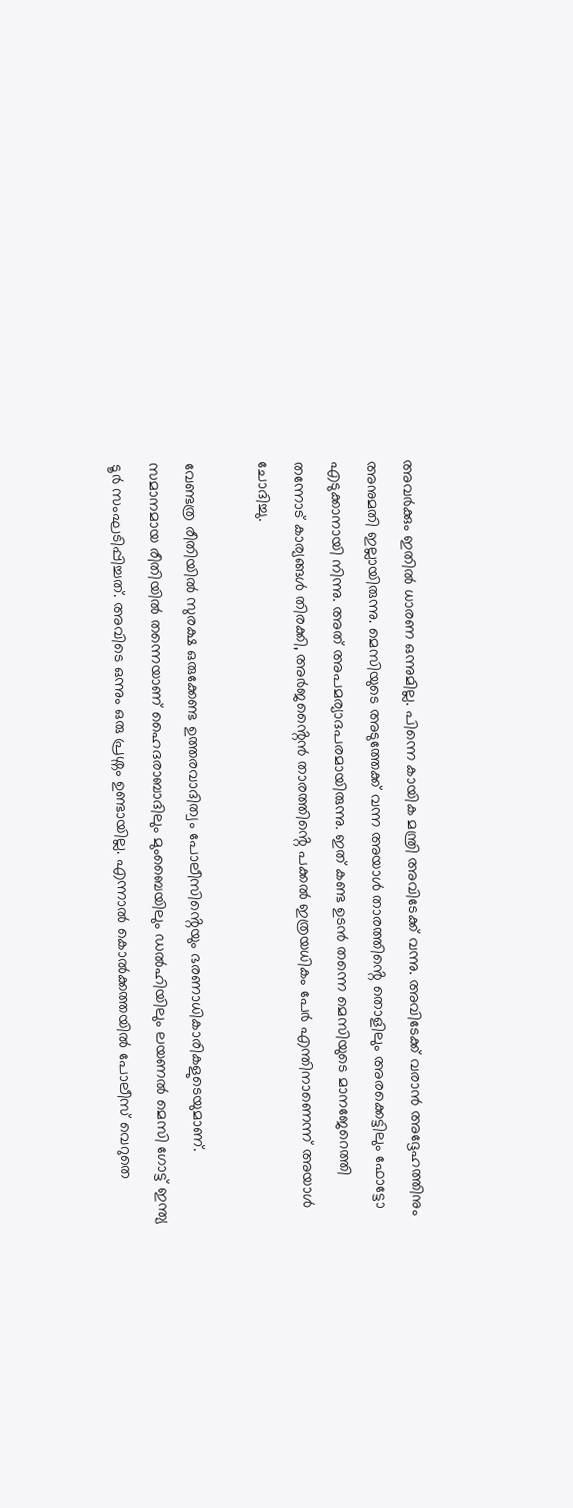അവർക്കും ഇതിൽ ധാരണ ഒന്നുമില്ല. പിന്നെ കായിക മന്ത്രി അവിടേക്ക് വന്നു. അവിടേക്ക് വരാൻ അദ്ദേഹത്തിനും അനുമതി ഇല്ലായിരുന്നു. മെസിയുടെ അടുത്തേക്ക് വന്ന അയാൾ താരത്തിൻ്റെ തൊളിലും അരക്കെട്ടിലും ഫോട്ടോ എടുക്കാനായി നിന്നു. അത് അപമര്യാദപരമായിരുന്നു. ഇത് കണ്ട ഉടൻ തന്നെ മെസിയുടെ മാനജേറെത്തി തന്നോട് കാര്യങ്ങൾ തിരക്കി, അർജൻ്റൈൻ താരത്തിൻ്റെ പക്കൽ ഇത്രയധികം പേർ എന്തിനാണെന്ന് അയാൾ ചോദിച്ചു.

വേണ്ടത്ര രീതിയിൽ സുരക്ഷ ഒരുക്കേണ്ട ഉത്തരവാദിത്വം പോലീസിൻ്റെയും ഭരണാധികാരികളുടെയുമാണ്. സമാനമായ രീതിയിൽ തന്നെയാണ് ഹൈദരാബാദിലും മുംബൈയിലും ഡൽഹിയിലും ലയണൽ മെസി ഗോട്ട് ഇന്ത്യ ടൂർ സംഘടിപ്പിച്ചത്. അവിടെ ഒന്നും ഒരു പ്രശ്നം ഉണ്ടായില്ല. എന്നാൽ കൊൽക്കത്തയിൽ പോലീസ് വെറുതെ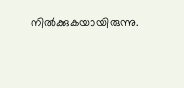നിൽക്കുകയായിരുന്നു.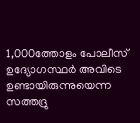1,000ത്തോളം പോലീസ് ഉദ്യോഗസ്ഥർ അവിടെ ഉണ്ടായിരുന്നുയെന്ന സത്തദ്രു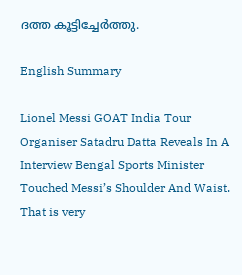ദത്ത കൂട്ടിച്ചേർത്തു.

English Summary

Lionel Messi GOAT India Tour Organiser Satadru Datta Reveals In A Interview Bengal Sports Minister Touched Messi’s Shoulder And Waist. That is very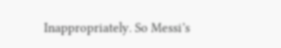Inappropriately. So Messi’s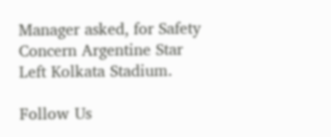Manager asked, for Safety Concern Argentine Star Left Kolkata Stadium.

Follow Us